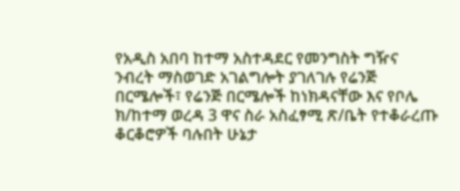የአዲስ አበባ ከተማ አስተዳደር የመንግስት ግዥና ንብረት ማስወገድ አገልግሎት ያገለገሉ የሬንጅ በርሜሎች፣ የሬንጅ በርሜሎች ከነክዳናቸው እና የቦሌ ክ/ከተማ ወረዳ 3 ዋና ስራ አስፈፃሚ ጽ/ቤት የተቆራረጡ ቆርቆሮዎች ባሉበት ሁኔታ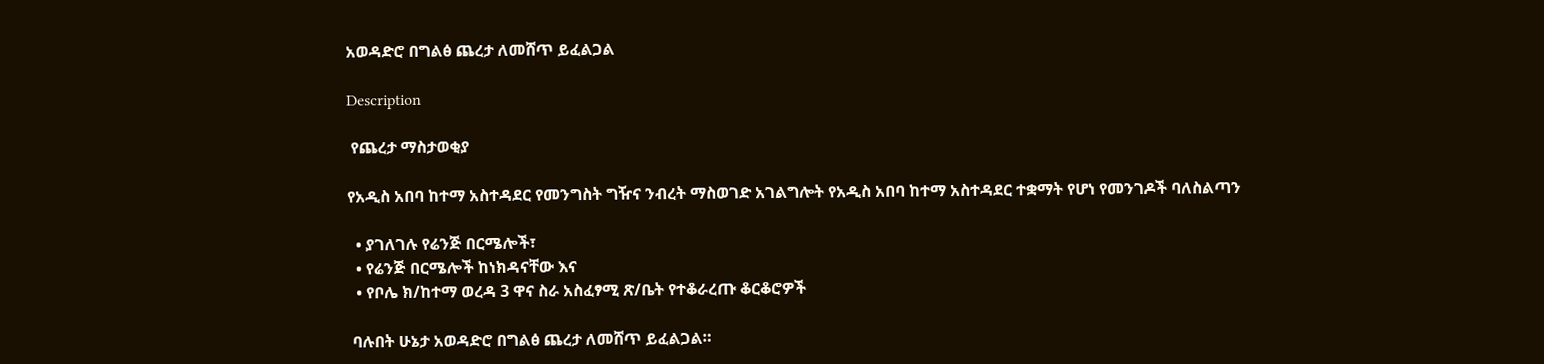አወዳድሮ በግልፅ ጨረታ ለመሸጥ ይፈልጋል

Description

 የጨረታ ማስታወቂያ

የአዲስ አበባ ከተማ አስተዳደር የመንግስት ግዥና ንብረት ማስወገድ አገልግሎት የአዲስ አበባ ከተማ አስተዳደር ተቋማት የሆነ የመንገዶች ባለስልጣን

  • ያገለገሉ የሬንጅ በርሜሎች፣
  • የሬንጅ በርሜሎች ከነክዳናቸው እና
  • የቦሌ ክ/ከተማ ወረዳ 3 ዋና ስራ አስፈፃሚ ጽ/ቤት የተቆራረጡ ቆርቆሮዎች

 ባሉበት ሁኔታ አወዳድሮ በግልፅ ጨረታ ለመሸጥ ይፈልጋል።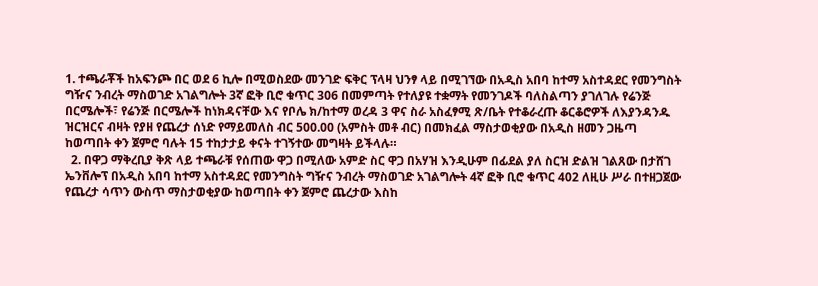1. ተጫራቾች ከአፍንጮ በር ወደ 6 ኪሎ በሚወስደው መንገድ ፍቅር ፕላዛ ህንፃ ላይ በሚገኘው በአዲስ አበባ ከተማ አስተዳደር የመንግስት ግዥና ንብረት ማስወገድ አገልግሎት 3ኛ ፎቅ ቢሮ ቁጥር 306 በመምጣት የተለያዩ ተቋማት የመንገዶች ባለስልጣን ያገለገሉ የሬንጅ በርሜሎች፣ የሬንጅ በርሜሎች ከነክዳናቸው እና የቦሌ ክ/ከተማ ወረዳ 3 ዋና ስራ አስፈፃሚ ጽ/ቤት የተቆራረጡ ቆርቆሮዎች ለእያንዳንዱ ዝርዝርና ብዛት የያዘ የጨረታ ሰነድ የማይመለስ ብር 500.00 (አምስት መቶ ብር) በመክፈል ማስታወቂያው በአዲስ ዘመን ጋዜጣ ከወጣበት ቀን ጀምሮ ባሉት 15 ተከታታይ ቀናት ተገኝተው መግዛት ይችላሉ።
  2. በዋጋ ማቅረቢያ ቅጽ ላይ ተጫራቹ የሰጠው ዋጋ በሚለው አምድ ስር ዋጋ በአሃዝ እንዲሁም በፊደል ያለ ስርዝ ድልዝ ገልጸው በታሸገ ኤንቨሎፕ በአዲስ አበባ ከተማ አስተዳደር የመንግስት ግዥና ንብረት ማስወገድ አገልግሎት 4ኛ ፎቅ ቢሮ ቁጥር 402 ለዚሁ ሥራ በተዘጋጀው የጨረታ ሳጥን ውስጥ ማስታወቂያው ከወጣበት ቀን ጀምሮ ጨረታው እስከ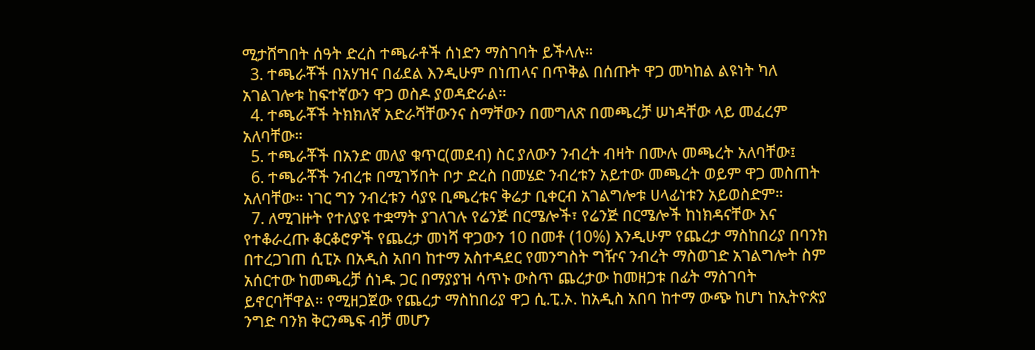ሚታሸግበት ሰዓት ድረስ ተጫራቶች ሰነድን ማስገባት ይችላሉ።
  3. ተጫራቾች በአሃዝና በፊደል እንዲሁም በነጠላና በጥቅል በሰጡት ዋጋ መካከል ልዩነት ካለ አገልገሎቱ ከፍተኛውን ዋጋ ወስዶ ያወዳድራል።
  4. ተጫራቾች ትክክለኛ አድራሻቸውንና ስማቸውን በመግለጽ በመጫረቻ ሠነዳቸው ላይ መፈረም አለባቸው።
  5. ተጫራቾች በአንድ መለያ ቁጥር(መደብ) ስር ያለውን ንብረት ብዛት በሙሉ መጫረት አለባቸው፤
  6. ተጫራቾች ንብረቱ በሚገኝበት ቦታ ድረስ በመሄድ ንብረቱን አይተው መጫረት ወይም ዋጋ መስጠት አለባቸው። ነገር ግን ንብረቱን ሳያዩ ቢጫረቱና ቅሬታ ቢቀርብ አገልግሎቱ ሀላፊነቱን አይወስድም።
  7. ለሚገዙት የተለያዩ ተቋማት ያገለገሉ የሬንጅ በርሜሎች፣ የሬንጅ በርሜሎች ከነክዳናቸው እና የተቆራረጡ ቆርቆሮዎች የጨረታ መነሻ ዋጋውን 10 በመቶ (10%) እንዲሁም የጨረታ ማስከበሪያ በባንክ በተረጋገጠ ሲፒኦ በአዲስ አበባ ከተማ አስተዳደር የመንግስት ግዥና ንብረት ማስወገድ አገልግሎት ስም አሰርተው ከመጫረቻ ሰነዱ ጋር በማያያዝ ሳጥኑ ውስጥ ጨረታው ከመዘጋቱ በፊት ማስገባት ይኖርባቸዋል፡፡ የሚዘጋጀው የጨረታ ማስከበሪያ ዋጋ ሲ.ፒ.ኦ. ከአዲስ አበባ ከተማ ውጭ ከሆነ ከኢትዮጵያ ንግድ ባንክ ቅርንጫፍ ብቻ መሆን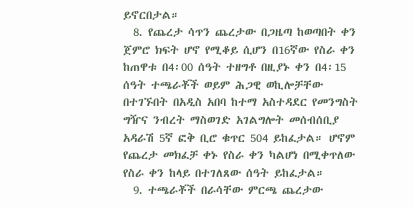ይኖርበታል።
  8. የጨረታ ሳጥን ጨረታው በጋዜጣ ከወጣበት ቀን ጀምሮ ክፍት ሆኖ የሚቆይ ሲሆን በ16ኛው የስራ ቀን ከጠዋቱ በ4፡00 ሰዓት ተዘግቶ በዚያኑ ቀን በ4፡15 ሰዓት ተጫራቾች ወይም ሕጋዊ ወኪሎቻቸው በተገኙበት በአዲስ አበባ ከተማ አስተዳደር የመንግስት ግዥና ንብረት ማስወገድ አገልግሎት መሰብሰቢያ አዳራሽ 5ኛ ፎቅ ቢሮ ቁጥር 504 ይከፈታል። ሆኖም የጨረታ መክፈቻ ቀኑ የስራ ቀን ካልሆነ በሚቀጥለው የስራ ቀን ከላይ በተገለጸው ሰዓት ይከፈታል።
  9. ተጫራቾች በራሳቸው ምርጫ ጨረታው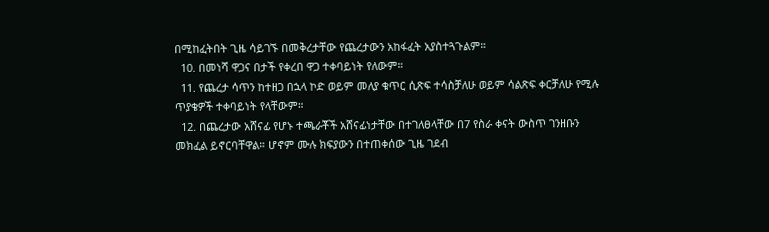በሚከፈትበት ጊዜ ሳይገኙ በመቅረታቸው የጨረታውን አከፋፈት አያስተጓጉልም።
  10. በመነሻ ዋጋና በታች የቀረበ ዋጋ ተቀባይነት የለውም።
  11. የጨረታ ሳጥን ከተዘጋ በኋላ ኮድ ወይም መለያ ቁጥር ሲጽፍ ተሳስቻለሁ ወይም ሳልጽፍ ቀርቻለሁ የሚሉ ጥያቄዎች ተቀባይነት የላቸውም።
  12. በጨረታው አሸናፊ የሆኑ ተጫራቾች አሸናፊነታቸው በተገለፀላቸው በ7 የስራ ቀናት ውስጥ ገንዘቡን መክፈል ይኖርባቸዋል። ሆኖም ሙሉ ክፍያውን በተጠቀሰው ጊዜ ገደብ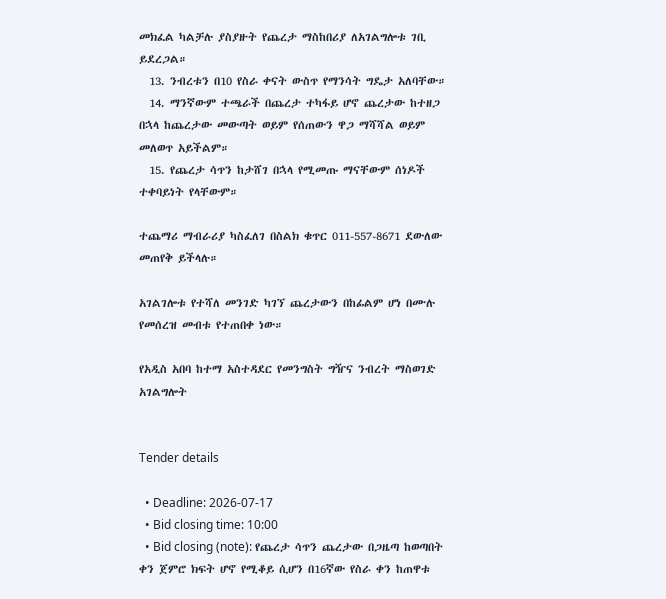መክፈል ካልቻሉ ያስያዙት የጨረታ ማስከበሪያ ለአገልግሎቱ ገቢ ይደረጋል።
  13. ንብረቱን በ10 የስራ ቀናት ውስጥ የማንሳት ግዴታ አለባቸው።
  14. ማንኛውም ተጫራች በጨረታ ተካፋይ ሆኖ ጨረታው ከተዘጋ በኋላ ከጨረታው መውጣት ወይም የሰጠውን ዋጋ ማሻሻል ወይም መለወጥ አይችልም።
  15. የጨረታ ሳጥን ከታሸገ በኋላ የሚመጡ ማናቸውም ሰነዶች ተቀባይነት የላቸውም።

ተጨማሪ ማብራሪያ ካስፈለገ በስልክ ቁጥር 011-557-8671 ደውለው መጠየቅ ይችላሉ።

አገልገሎቱ የተሻለ መንገድ ካገኘ ጨረታውን በከፊልም ሆነ በሙሉ የመሰረዝ መብቱ የተጠበቀ ነው።

የአዲስ አበባ ከተማ አስተዳደር የመንግስት ግዥና ንብረት ማስወገድ አገልግሎት


Tender details

  • Deadline: 2026-07-17
  • Bid closing time: 10:00
  • Bid closing (note): የጨረታ ሳጥን ጨረታው በጋዜጣ ከወጣበት ቀን ጀምሮ ክፍት ሆኖ የሚቆይ ሲሆን በ16ኛው የስራ ቀን ከጠዋቱ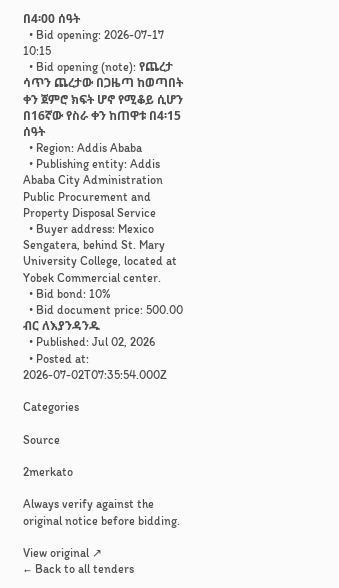በ4፡00 ሰዓት
  • Bid opening: 2026-07-17 10:15
  • Bid opening (note): የጨረታ ሳጥን ጨረታው በጋዜጣ ከወጣበት ቀን ጀምሮ ክፍት ሆኖ የሚቆይ ሲሆን በ16ኛው የስራ ቀን ከጠዋቱ በ4፡15 ሰዓት
  • Region: Addis Ababa
  • Publishing entity: Addis Ababa City Administration Public Procurement and Property Disposal Service
  • Buyer address: Mexico Sengatera, behind St. Mary University College, located at Yobek Commercial center.
  • Bid bond: 10%
  • Bid document price: 500.00 ብር ለእያንዳንዱ
  • Published: Jul 02, 2026
  • Posted at: 2026-07-02T07:35:54.000Z

Categories

Source

2merkato

Always verify against the original notice before bidding.

View original ↗
← Back to all tenders